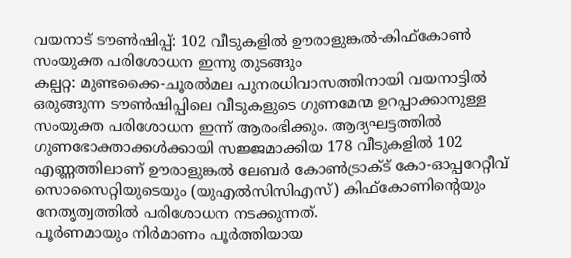വയനാട് ടൗൺഷിപ്പ്: 102 വീടുകളിൽ ഊരാളുങ്കൽ-കിഫ്കോൺ സംയുക്ത പരിശോധന ഇന്നു തുടങ്ങും
കല്പറ്റ: മുണ്ടക്കൈ-ചൂരൽമല പുനരധിവാസത്തിനായി വയനാട്ടിൽ ഒരുങ്ങുന്ന ടൗൺഷിപ്പിലെ വീടുകളുടെ ഗുണമേന്മ ഉറപ്പാക്കാനുള്ള സംയുക്ത പരിശോധന ഇന്ന് ആരംഭിക്കും. ആദ്യഘട്ടത്തിൽ ഗുണഭോക്താക്കൾക്കായി സജ്ജമാക്കിയ 178 വീടുകളിൽ 102 എണ്ണത്തിലാണ് ഊരാളുങ്കൽ ലേബർ കോൺട്രാക്ട് കോ-ഓപ്പറേറ്റീവ് സൊസൈറ്റിയുടെയും (യുഎൽസിസിഎസ്) കിഫ്കോണിന്റെയും നേതൃത്വത്തിൽ പരിശോധന നടക്കുന്നത്.
പൂർണമായും നിർമാണം പൂർത്തിയായ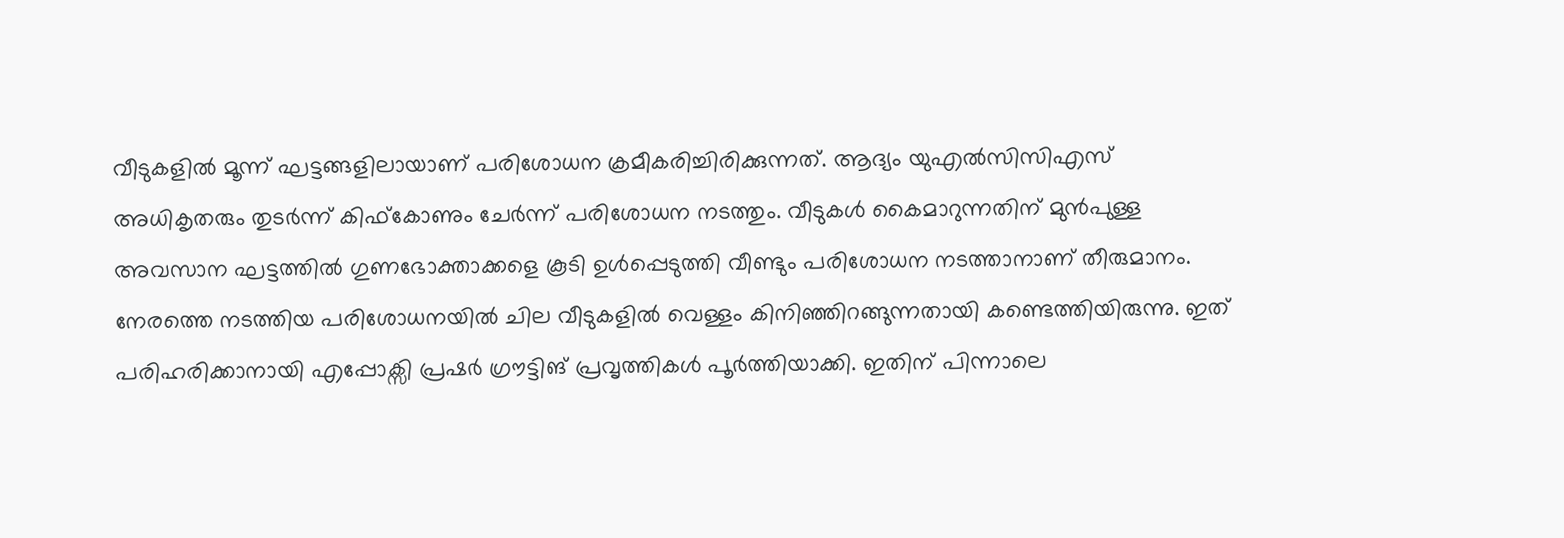വീടുകളിൽ മൂന്ന് ഘട്ടങ്ങളിലായാണ് പരിശോധന ക്രമീകരിച്ചിരിക്കുന്നത്. ആദ്യം യുഎൽസിസിഎസ് അധികൃതരും തുടർന്ന് കിഫ്കോണും ചേർന്ന് പരിശോധന നടത്തും. വീടുകൾ കൈമാറുന്നതിന് മുൻപുള്ള അവസാന ഘട്ടത്തിൽ ഗുണഭോക്താക്കളെ കൂടി ഉൾപ്പെടുത്തി വീണ്ടും പരിശോധന നടത്താനാണ് തീരുമാനം.
നേരത്തെ നടത്തിയ പരിശോധനയിൽ ചില വീടുകളിൽ വെള്ളം കിനിഞ്ഞിറങ്ങുന്നതായി കണ്ടെത്തിയിരുന്നു. ഇത് പരിഹരിക്കാനായി എപ്പോക്സി പ്രഷർ ഗ്രൗട്ടിങ് പ്രവൃത്തികൾ പൂർത്തിയാക്കി. ഇതിന് പിന്നാലെ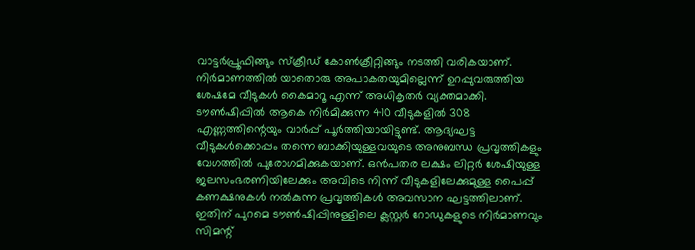വാട്ടർപ്രൂഫിങ്ങും സ്ക്രീഡ് കോൺക്രീറ്റിങ്ങും നടത്തി വരികയാണ്. നിർമാണത്തിൽ യാതൊരു അപാകതയുമില്ലെന്ന് ഉറപ്പുവരുത്തിയ ശേഷമേ വീടുകൾ കൈമാറൂ എന്ന് അധികൃതർ വ്യക്തമാക്കി.
ടൗൺഷിപ്പിൽ ആകെ നിർമിക്കുന്ന 410 വീടുകളിൽ 308 എണ്ണത്തിന്റെയും വാർപ്പ് പൂർത്തിയായിട്ടുണ്ട്. ആദ്യഘട്ട വീടുകൾക്കൊപ്പം തന്നെ ബാക്കിയുള്ളവയുടെ അനുബന്ധ പ്രവൃത്തികളും വേഗത്തിൽ പുരോഗമിക്കുകയാണ്. ഒൻപതര ലക്ഷം ലിറ്റർ ശേഷിയുള്ള ജലസംഭരണിയിലേക്കും അവിടെ നിന്ന് വീടുകളിലേക്കുമുള്ള പൈപ്പ് കണക്ഷനുകൾ നൽകുന്ന പ്രവൃത്തികൾ അവസാന ഘട്ടത്തിലാണ്. ഇതിന് പുറമെ ടൗൺഷിപ്പിനുള്ളിലെ ക്ലസ്റ്റർ റോഡുകളുടെ നിർമാണവും സിമന്റ്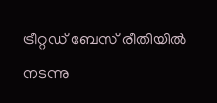ട്രീറ്റഡ് ബേസ് രീതിയിൽ നടന്നു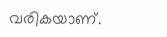വരികയാണ്.